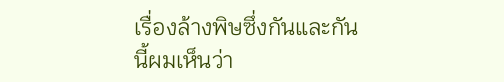เรื่องล้างพิษซึ่งกันและกันนี้ผมเห็นว่า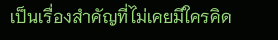เป็นเรื่องสำคัญที่ไม่เคยมีใครคิด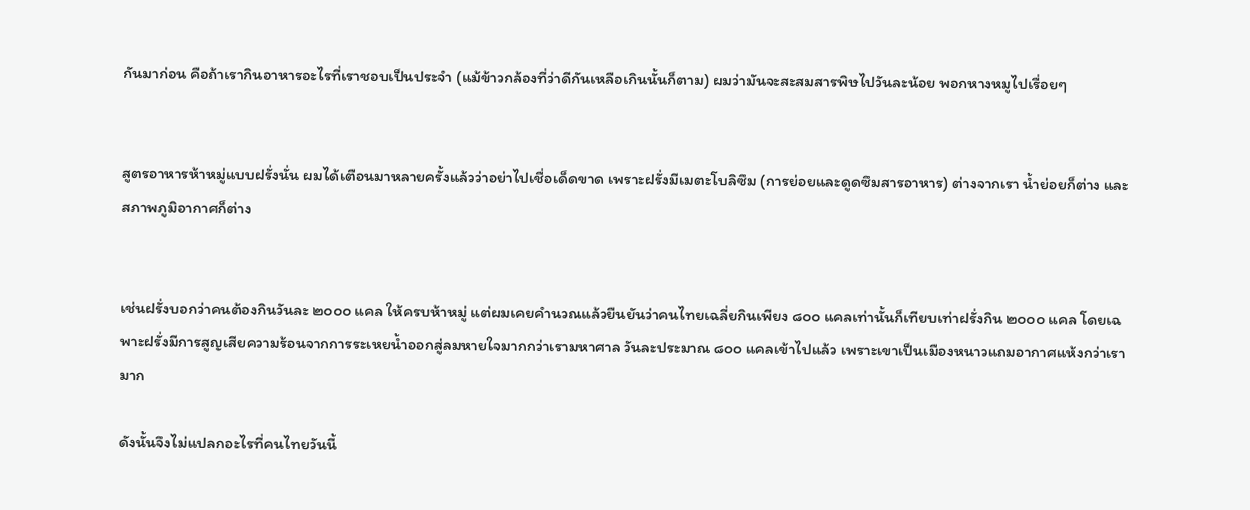กันมาก่อน คือถ้าเรากินอาหารอะไรที่เราชอบเป็นประจำ (แม้ข้าวกล้องที่ว่าดีกันเหลือเกินนั้นก็ตาม) ผมว่ามันจะสะสมสารพิษไปวันละน้อย พอกหางหมูไปเรื่อยๆ


สูตรอาหารห้าหมู่แบบฝรั่งนั่น ผมได้เตือนมาหลายครั้งแล้วว่าอย่าไปเชื่อเด็ดขาด เพราะฝรั่งมีเมตะโบลิซึม (การย่อยและดูดซึมสารอาหาร) ต่างจากเรา น้ำย่อยก็ต่าง และสภาพภูมิอากาศก็ต่าง


เช่นฝรั่งบอกว่าคนต้องกินวันละ ๒๐๐๐ แคล ให้ครบห้าหมู่ แต่ผมเคยคำนวณแล้วยืนยันว่าคนไทยเฉลี่ยกินเพียง ๘๐๐ แคลเท่านั้นก็เทียบเท่าฝรั่งกิน ๒๐๐๐ แคล โดยเฉพาะฝรั่งมีการสูญเสียความร้อนจากการระเหยน้ำออกสู่ลมหายใจมากกว่าเรามหาศาล วันละประมาณ ๘๐๐ แคลเข้าไปแล้ว เพราะเขาเป็นเมืองหนาวแถมอากาศแห้งกว่าเรามาก

ดังนั้นจึงไม่แปลกอะไรที่คนไทยวันนี้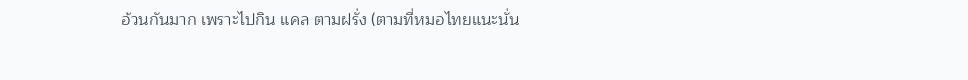อ้วนกันมาก เพราะไปกิน แคล ตามฝรั่ง (ตามที่หมอไทยแนะนั่น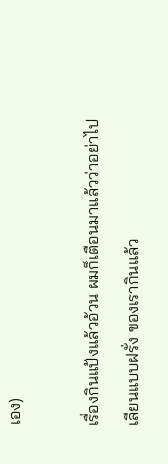เอง)

เรื่องกินแป้งแล้วอ้วน ผมก็เตือนมาแล้วว่าอย่าไปเลียนแบบฝรั่ง ของเรากินแล้ว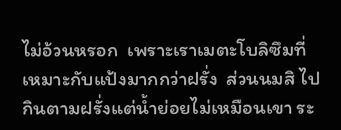ไม่อ้วนหรอก  เพราะเราเมตะโบลิซึมที่เหมาะกับแป้งมากกว่าฝรั่ง  ส่วนนมสิ ไปกินตามฝรั่งแต่น้ำย่อยไม่เหมือนเขา ระ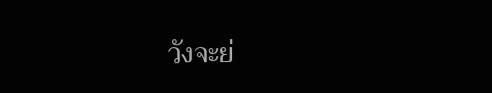วังจะย่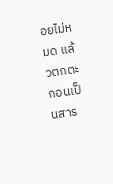อยไม่หมด แล้วตกตะกอนเป็นสาร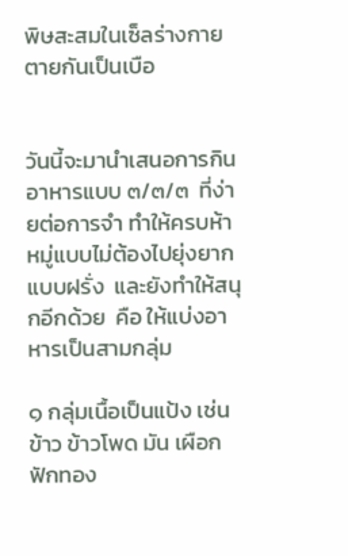พิษสะสมในเซ็ลร่างกาย ตายกันเป็นเบือ


วันนี้จะมานำเสนอการกินอาหารแบบ ๓/๓/๓  ที่ง่ายต่อการจำ ทำให้ครบห้าหมู่แบบไม่ต้องไปยุ่งยากแบบฝรั่ง  และยังทำให้สนุกอีกด้วย  คือ ให้แบ่งอาหารเป็นสามกลุ่ม

๑ กลุ่มเนื้อเป็นแป้ง เช่น ข้าว ข้าวโพด มัน เผือก ฟักทอง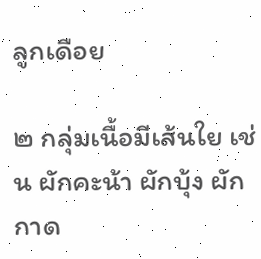ลูกเดือย

๒ กลุ่มเนื้อมีเส้นใย เช่น ผักคะน้า ผักบุ้ง ผักกาด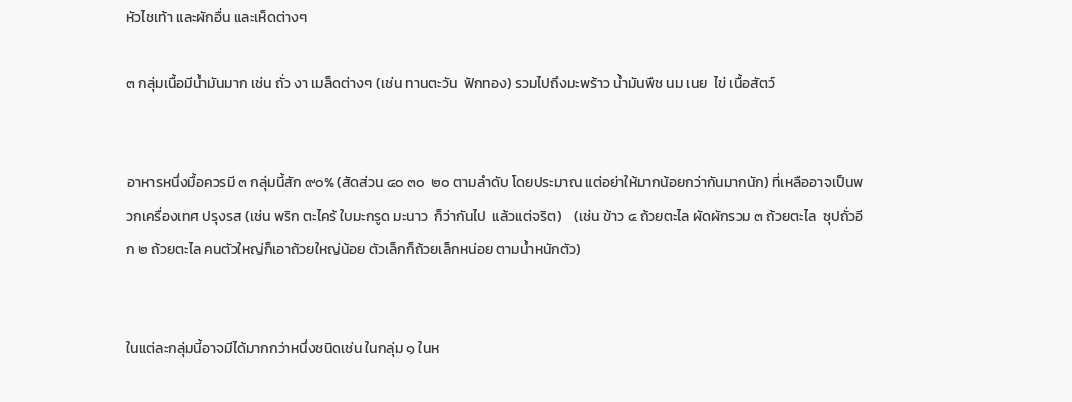หัวไชเท้า และผักอื่น และเห็ดต่างๆ

๓ กลุ่มเนื้อมีน้ำมันมาก เช่น ถั่ว งา เมล็ดต่างๆ (เช่น ทานตะวัน  ฟักทอง) รวมไปถึงมะพร้าว น้ำมันพืช นม เนย  ไข่ เนื้อสัตว์


อาหารหนึ่งมื้อควรมี ๓ กลุ่มนี้สัก ๙๐% (สัดส่วน ๔๐ ๓๐  ๒๐ ตามลำดับ โดยประมาณ แต่อย่าให้มากน้อยกว่ากันมากนัก) ที่เหลืออาจเป็นพวกเครื่องเทศ ปรุงรส (เช่น พริก ตะไคร้ ใบมะกรูด มะนาว  ก็ว่ากันไป  แล้วแต่จริต)    (เช่น ข้าว ๔ ถ้วยตะไล ผัดผักรวม ๓ ถ้วยตะไล  ซุปถั่วอีก ๒ ถ้วยตะไล คนตัวใหญ่ก็เอาถ้วยใหญ่น้อย ตัวเล็กก็ถ้วยเล็กหน่อย ตามน้ำหนักตัว)


ในแต่ละกลุ่มนี้อาจมีได้มากกว่าหนึ่งชนิดเช่น ในกลุ่ม ๑ ในห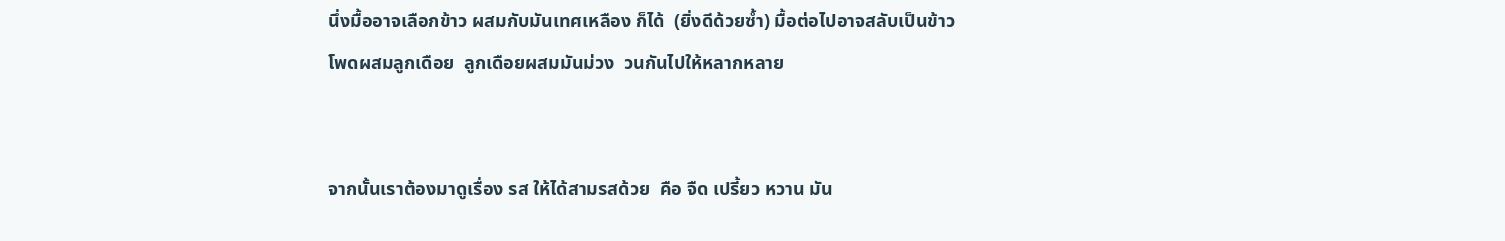นึ่งมื้ออาจเลือกข้าว ผสมกับมันเทศเหลือง ก็ได้  (ยิ่งดีด้วยซ้ำ) มื้อต่อไปอาจสลับเป็นข้าวโพดผสมลูกเดือย  ลูกเดือยผสมมันม่วง  วนกันไปให้หลากหลาย


จากนั้นเราต้องมาดูเรื่อง รส ให้ได้สามรสด้วย  คือ จืด เปรี้ยว หวาน มัน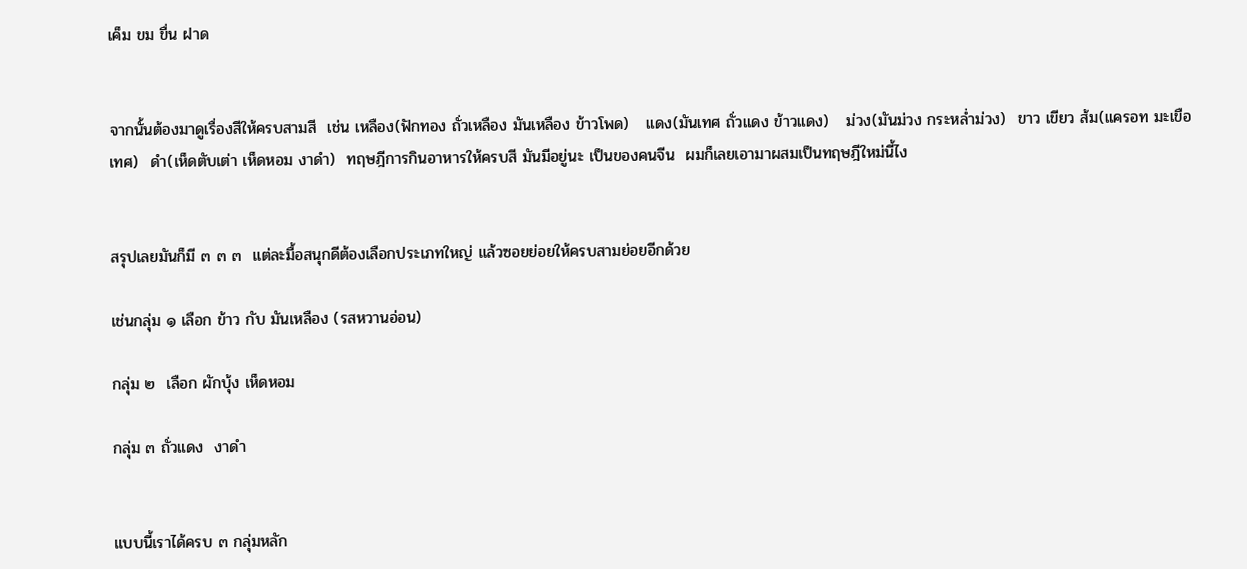เค็ม ขม ขื่น ฝาด


จากนั้นต้องมาดูเรื่องสีให้ครบสามสี  เช่น เหลือง(ฟักทอง ถั่วเหลือง มันเหลือง ข้าวโพด)   แดง(มันเทศ ถั่วแดง ข้าวแดง)   ม่วง(มันม่วง กระหล่ำม่วง)  ขาว เขียว ส้ม(แครอท มะเขือเทศ)  ดำ(เห็ดตับเต่า เห็ดหอม งาดำ)  ทฤษฎีการกินอาหารให้ครบสี มันมีอยู่นะ เป็นของคนจีน  ผมก็เลยเอามาผสมเป็นทฤษฎีใหม่นี้ไง


สรุปเลยมันก็มี ๓ ๓ ๓  แต่ละมื้อสนุกดีต้องเลือกประเภทใหญ่ แล้วซอยย่อยให้ครบสามย่อยอีกด้วย

เช่นกลุ่ม ๑ เลือก ข้าว กับ มันเหลือง (รสหวานอ่อน)

กลุ่ม ๒  เลือก ผักบุ้ง เห็ดหอม

กลุ่ม ๓ ถั่วแดง  งาดำ


แบบนี้เราได้ครบ ๓ กลุ่มหลัก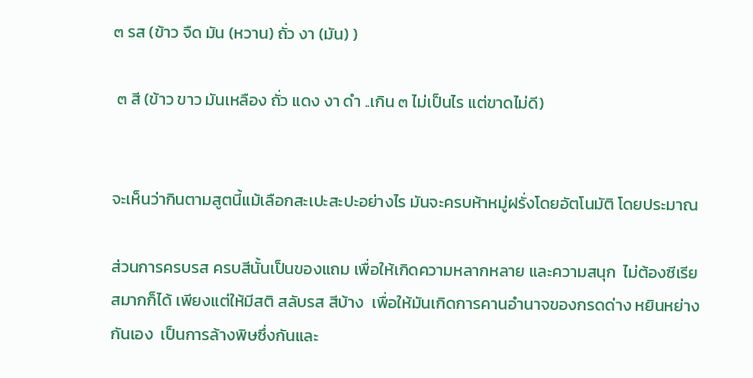๓ รส (ข้าว จืด มัน (หวาน) ถั่ว งา (มัน) )

 ๓ สี (ข้าว ขาว มันเหลือง ถั่ว แดง งา ดำ ..เกิน ๓ ไม่เป็นไร แต่ขาดไม่ดี)


จะเห็นว่ากินตามสูตนี้แม้เลือกสะเปะสะปะอย่างไร มันจะครบห้าหมู่ฝรั่งโดยอัตโนมัติ โดยประมาณ

ส่วนการครบรส ครบสีนั้นเป็นของแถม เพื่อให้เกิดความหลากหลาย และความสนุก  ไม่ต้องซีเรียสมากก็ได้ เพียงแต่ให้มีสติ สลับรส สีบ้าง  เพื่อให้มันเกิดการคานอำนาจของกรดด่าง หยินหย่างกันเอง  เป็นการล้างพิษซึ่งกันและ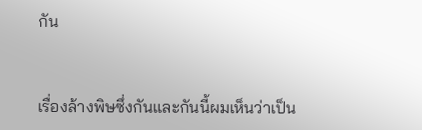กัน


เรื่องล้างพิษซึ่งกันและกันนี้ผมเห็นว่าเป็น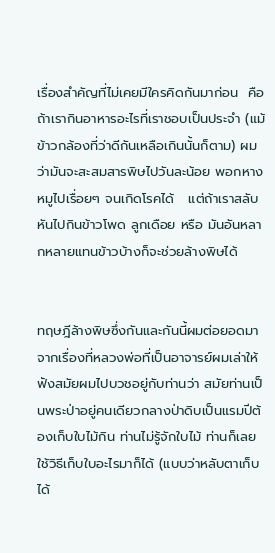เรื่องสำคัญที่ไม่เคยมีใครคิดกันมาก่อน  คือถ้าเรากินอาหารอะไรที่เราชอบเป็นประจำ (แม้ข้าวกล้องที่ว่าดีกันเหลือเกินนั้นก็ตาม) ผมว่ามันจะสะสมสารพิษไปวันละน้อย พอกหางหมูไปเรื่อยๆ จนเกิดโรคได้   แต่ถ้าเราสลับหันไปกินข้าวโพด ลูกเดือย หรือ มันอันหลากหลายแทนข้าวบ้างก็จะช่วยล้างพิษได้


ทฤษฎีล้างพิษซึ่งกันและกันนี้ผมต่อยอดมาจากเรื่องที่หลวงพ่อที่เป็นอาจารย์ผมเล่าให้ฟังสมัยผมไปบวชอยู่กับท่านว่า สมัยท่านเป็นพระป่าอยู่คนเดียวกลางป่าดิบเป็นแรมปีต้องเก็บใบไม้กิน ท่านไม่รู้จักใบไม้ ท่านก็เลยใช้วิธีเก็บใบอะไรมาก็ได้ (แบบว่าหลับตาเก็บได้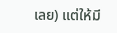เลย) แต่ให้มี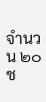จำนวน ๒๐ ช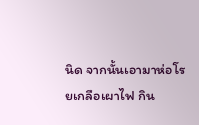นิด จากนั้นเอามาห่อโรยเกลือเผาไฟ กิน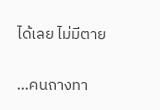ได้เลย ไม่มีตาย

...คนถางทา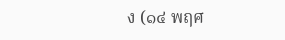ง (๑๔ พฤศ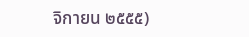จิกายน ๒๕๕๕)